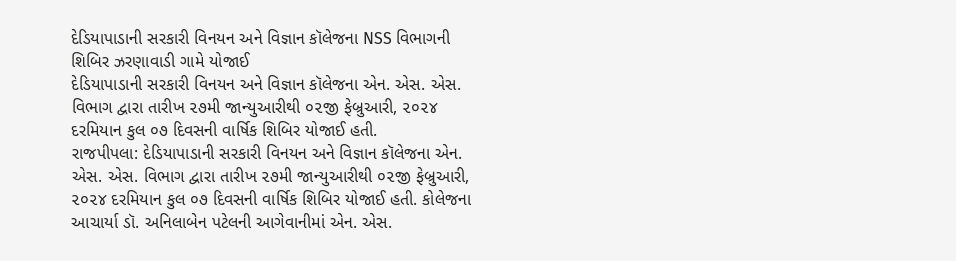દેડિયાપાડાની સરકારી વિનયન અને વિજ્ઞાન કૉલેજના NSS વિભાગની શિબિર ઝરણાવાડી ગામે યોજાઈ
દેડિયાપાડાની સરકારી વિનયન અને વિજ્ઞાન કૉલેજના એન. એસ. એસ. વિભાગ દ્વારા તારીખ ૨૭મી જાન્યુઆરીથી ૦૨જી ફેબ્રુઆરી, ૨૦૨૪ દરમિયાન કુલ ૦૭ દિવસની વાર્ષિક શિબિર યોજાઈ હતી.
રાજપીપલા: દેડિયાપાડાની સરકારી વિનયન અને વિજ્ઞાન કૉલેજના એન. એસ. એસ. વિભાગ દ્વારા તારીખ ૨૭મી જાન્યુઆરીથી ૦૨જી ફેબ્રુઆરી, ૨૦૨૪ દરમિયાન કુલ ૦૭ દિવસની વાર્ષિક શિબિર યોજાઈ હતી. કોલેજના આચાર્યા ડૉ. અનિલાબેન પટેલની આગેવાનીમાં એન. એસ.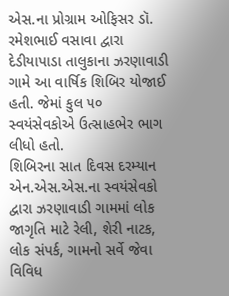એસ.ના પ્રોગ્રામ ઓફિસર ડૉ. રમેશભાઈ વસાવા દ્વારા દેડીયાપાડા તાલુકાના ઝરણાવાડી ગામે આ વાર્ષિક શિબિર યોજાઈ હતી. જેમાં કુલ ૫૦ સ્વયંસેવકોએ ઉત્સાહભેર ભાગ લીધો હતો.
શિબિરના સાત દિવસ દરમ્યાન એન.એસ.એસ.ના સ્વયંસેવકો દ્વારા ઝરણાવાડી ગામમાં લોક જાગૃતિ માટે રેલી, શેરી નાટક, લોક સંપર્ક, ગામનો સર્વે જેવા વિવિધ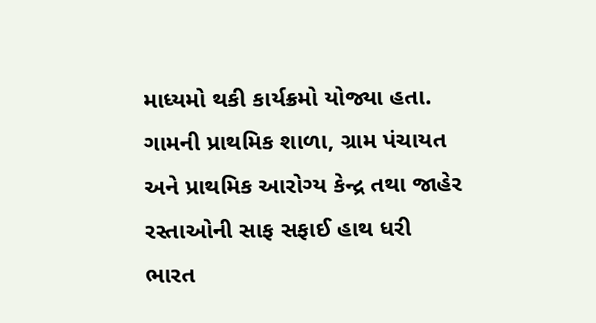માધ્યમો થકી કાર્યક્રમો યોજ્યા હતા. ગામની પ્રાથમિક શાળા, ગ્રામ પંચાયત અને પ્રાથમિક આરોગ્ય કેન્દ્ર તથા જાહેર રસ્તાઓની સાફ સફાઈ હાથ ધરી ભારત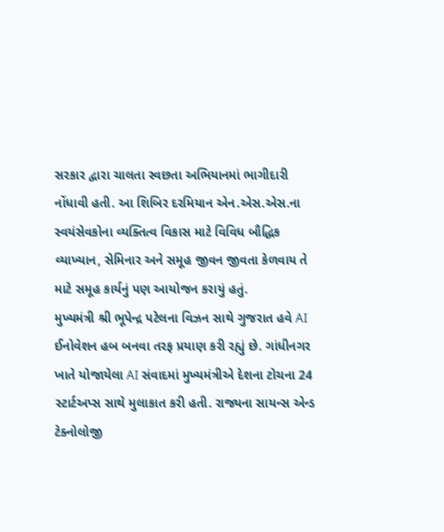સરકાર દ્વારા ચાલતા સ્વછતા અભિયાનમાં ભાગીદારી નોંધાવી હતી. આ શિબિર દરમિયાન એન.એસ.એસ.ના સ્વયંસેવકોના વ્યક્તિત્વ વિકાસ માટે વિવિધ બૌદ્ધિક વ્યાખ્યાન, સેમિનાર અને સમૂહ જીવન જીવતા કેળવાય તે માટે સમૂહ કાર્યનું પણ આયોજન કરાયું હતું.
મુખ્યમંત્રી શ્રી ભૂપેન્દ્ર પટેલના વિઝન સાથે ગુજરાત હવે AI ઈનોવેશન હબ બનવા તરફ પ્રયાણ કરી રહ્યું છે. ગાંધીનગર ખાતે યોજાયેલા AI સંવાદમાં મુખ્યમંત્રીએ દેશના ટોચના 24 સ્ટાર્ટઅપ્સ સાથે મુલાકાત કરી હતી. રાજ્યના સાયન્સ એન્ડ ટેક્નોલોજી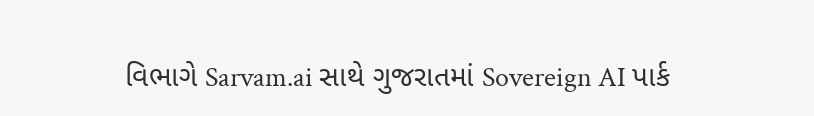વિભાગે Sarvam.ai સાથે ગુજરાતમાં Sovereign AI પાર્ક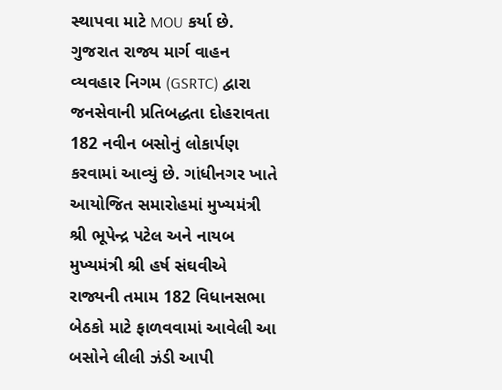સ્થાપવા માટે MOU કર્યા છે.
ગુજરાત રાજ્ય માર્ગ વાહન વ્યવહાર નિગમ (GSRTC) દ્વારા જનસેવાની પ્રતિબદ્ધતા દોહરાવતા 182 નવીન બસોનું લોકાર્પણ કરવામાં આવ્યું છે. ગાંધીનગર ખાતે આયોજિત સમારોહમાં મુખ્યમંત્રી શ્રી ભૂપેન્દ્ર પટેલ અને નાયબ મુખ્યમંત્રી શ્રી હર્ષ સંઘવીએ રાજ્યની તમામ 182 વિધાનસભા બેઠકો માટે ફાળવવામાં આવેલી આ બસોને લીલી ઝંડી આપી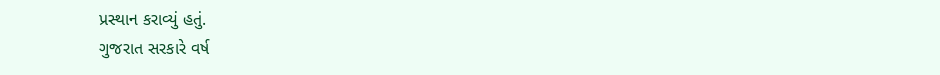પ્રસ્થાન કરાવ્યું હતું.
ગુજરાત સરકારે વર્ષ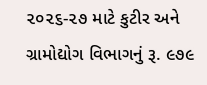૨૦૨૬-૨૭ માટે કુટીર અને ગ્રામોદ્યોગ વિભાગનું રૂ. ૯૭૯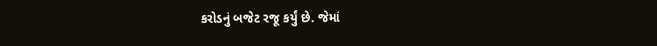કરોડનું બજેટ રજૂ કર્યું છે. જેમાં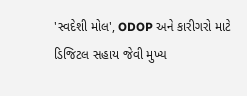'સ્વદેશી મોલ', ODOP અને કારીગરો માટે ડિજિટલ સહાય જેવી મુખ્ય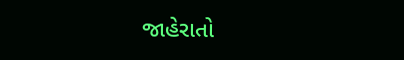જાહેરાતો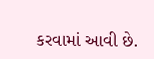કરવામાં આવી છે.